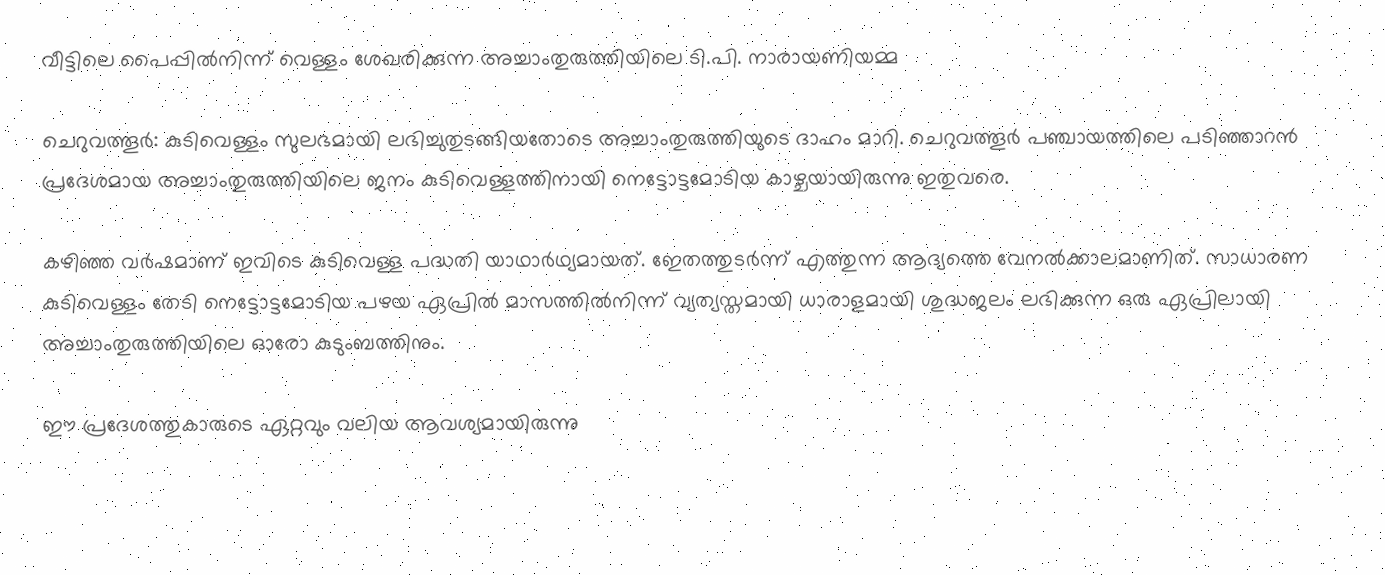വീട്ടിലെ പൈപ്പിൽനിന്ന് വെള്ളം ശേഖരിക്കുന്ന അച്ചാംതുരുത്തിയിലെ ടി.പി. നാരായണിയമ്മ

ചെറുവത്തൂർ: കുടിവെള്ളം സുലഭമായി ലഭിച്ചുതുടങ്ങിയതോടെ അച്ചാംതുരുത്തിയുടെ ദാഹം മാറി. ചെറുവത്തൂർ പഞ്ചായത്തിലെ പടിഞ്ഞാറൻ പ്രദേശമായ അച്ചാംതുരുത്തിയിലെ ജനം കുടിവെള്ളത്തിനായി നെട്ടോട്ടമോടിയ കാഴ്ചയായിരുന്നു ഇതുവരെ.

കഴിഞ്ഞ വർഷമാണ് ഇവിടെ കുടിവെള്ള പദ്ധതി യാഥാർഥ്യമായത്. ഇേതത്തുടർന്ന് എത്തുന്ന ആദ്യത്തെ വേനൽക്കാലമാണിത്. സാധാരണ കുടിവെള്ളം തേടി നെട്ടോട്ടമോടിയ പഴയ ഏപ്രിൽ മാസത്തിൽനിന്ന് വ്യത്യസ്തമായി ധാരാളമായി ശുദ്ധജലം ലഭിക്കുന്ന ഒരു ഏപ്രിലായി അച്ചാംതുരുത്തിയിലെ ഓരോ കുടുംബത്തിനും.

ഈ പ്രദേശത്തുകാരുടെ ഏറ്റവും വലിയ ആവശ്യമായിരുന്നു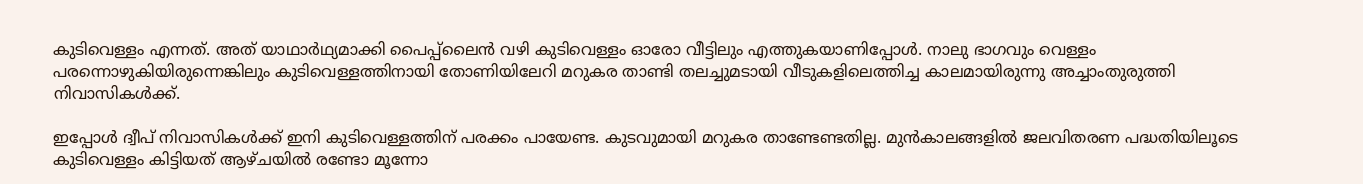കുടിവെള്ളം എന്നത‌്. അത‌് യാഥാർഥ്യമാക്കി പൈപ്പ‌്ലൈൻ വഴി കുടിവെള്ളം ഓരോ വീട്ടിലും എത്തുകയാണിപ്പോൾ. നാലു ഭാഗവും വെള്ളം പരന്നൊഴുകിയിരുന്നെങ്കിലും കുടിവെള്ളത്തിനായി തോണിയിലേറി മറുകര താണ്ടി തലച്ചുമടായി വീടുകളിലെത്തിച്ച കാലമായിരുന്നു അച്ചാംതുരുത്തി നിവാസികൾക്ക‌്.

ഇപ്പോൾ ദ്വീപ് നിവാസികൾക്ക് ഇനി കുടിവെള്ളത്തിന് പരക്കം പായേണ്ട. കുടവുമായി മറുകര താണ്ടേണ്ടതില്ല. മുൻകാലങ്ങളിൽ ജലവിതരണ പദ്ധതിയിലൂടെ കുടിവെള്ളം കിട്ടിയത് ആഴ്ചയിൽ രണ്ടോ മൂന്നോ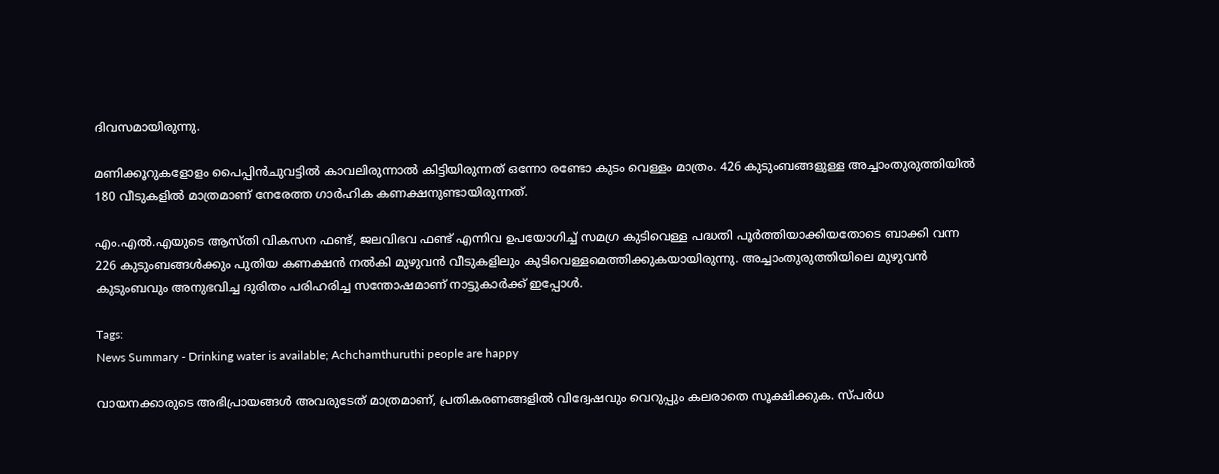ദിവസമായിരുന്നു.

മണിക്കൂറുകളോളം പൈപ്പിൻചുവട്ടിൽ കാവലിരുന്നാൽ കിട്ടിയിരുന്നത് ഒന്നോ രണ്ടോ കുടം വെള്ളം മാത്രം. 426 കുടുംബങ്ങളുള്ള അച്ചാംതുരുത്തിയിൽ 180 വീടുകളിൽ മാത്രമാണ് നേരേത്ത ഗാർഹിക കണക്ഷനുണ്ടായിരുന്നത്.

എം.എൽ.എയുടെ ആസ്തി വികസന ഫണ്ട‌്, ജലവിഭവ ഫണ്ട‌് എന്നിവ ഉപയോഗിച്ച‌് സമഗ്ര കുടിവെള്ള പദ്ധതി പൂർത്തിയാക്കിയതോടെ ബാക്കി വന്ന 226 കുടുംബങ്ങൾക്കും പുതിയ കണക്ഷൻ നൽകി മുഴുവൻ വീടുകളിലും കുടിവെള്ളമെത്തിക്കുകയായിരുന്നു. അച്ചാംതുരുത്തിയിലെ മുഴുവൻ കുടുംബവും അനുഭവിച്ച ദുരിതം പരിഹരിച്ച സന്തോഷമാണ‌് നാട്ടുകാർക്ക് ഇപ്പോൾ.

Tags:
News Summary - Drinking water is available; Achchamthuruthi people are happy

വായനക്കാരുടെ അഭിപ്രായങ്ങള്‍ അവരുടേത് മാത്രമാണ്, പ്രതികരണങ്ങളിൽ വിദ്വേഷവും വെറുപ്പും കലരാതെ സൂക്ഷിക്കുക. സ്പർധ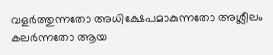വളർത്തുന്നതോ അധിക്ഷേപമാകുന്നതോ അശ്ലീലം കലർന്നതോ ആയ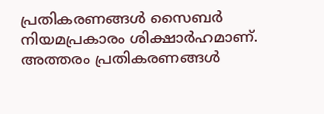പ്രതികരണങ്ങൾ സൈബർ നിയമപ്രകാരം ശിക്ഷാർഹമാണ്. അത്തരം പ്രതികരണങ്ങൾ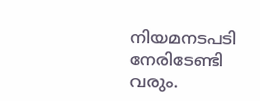നിയമനടപടി നേരിടേണ്ടി വരും.